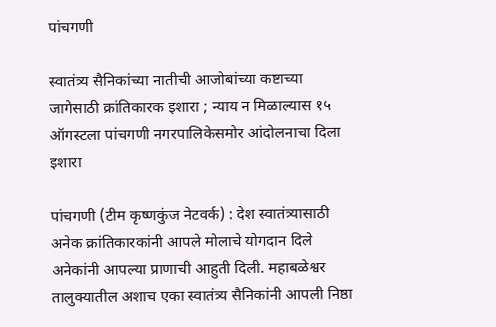पांचगणी

स्वातंत्र्य सैनिकांच्या नातीची आजोबांच्या कष्टाच्या जागेसाठी क्रांतिकारक इशारा ; न्याय न मिळाल्यास १५ ऑगस्टला पांचगणी नगरपालिकेसमोर आंदोलनाचा दिला इशारा

पांचगणी (टीम कृष्णकुंज नेटवर्क) : देश स्वातंत्र्यासाठी अनेक क्रांतिकारकांनी आपले मोलाचे योगदान दिले अनेकांनी आपल्या प्राणाची आहुती दिली. महाबळेश्वर तालुक्यातील अशाच एका स्वातंत्र्य सैनिकांनी आपली निष्ठा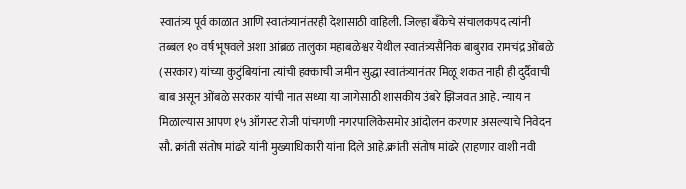स्वातंत्र्य पूर्व काळात आणि स्वातंत्र्यानंतरही देशासाठी वाहिली. जिल्हा बँकेचे संचालकपद त्यांनी तब्बल १० वर्ष भूषवले अशा आंब्रळ तालुका महाबळेश्वर येथील स्वातंत्र्यसैनिक बाबुराव रामचंद्र ओंबळे (सरकार) यांच्या कुटुंबियांना त्यांची हक्काची जमीन सुद्धा स्वातंत्र्यानंतर मिळू शकत नाही ही दुर्दैवाची बाब असून ओंबळे सरकार यांची नात सध्या या जागेसाठी शासकीय उंबरे झिजवत आहे. न्याय न मिळाल्यास आपण १५ ऑगस्ट रोजी पांचगणी नगरपालिकेसमोर आंदोलन करणार असल्याचे निवेदन सौ. क्रांती संतोष मांढरे यांनी मुख्याधिकारी यांना दिले आहे.क्रांती संतोष मांढरे (राहणार वाशी नवी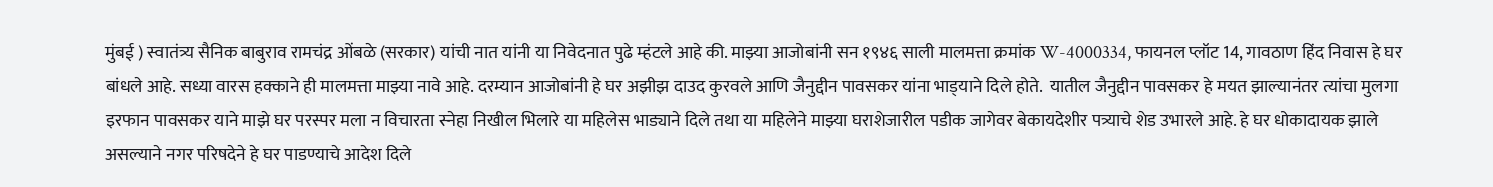मुंबई ) स्वातंत्र्य सैनिक बाबुराव रामचंद्र ओंबळे (सरकार) यांची नात यांनी या निवेदनात पुढे म्हंटले आहे की. माझ्या आजोबांनी सन १९४६ साली मालमत्ता क्रमांक W-4000334, फायनल प्लॉट 14, गावठाण हिंद निवास हे घर बांधले आहे. सध्या वारस हक्काने ही मालमत्ता माझ्या नावे आहे. दरम्यान आजोबांनी हे घर अझीझ दाउद कुरवले आणि जैनुद्दीन पावसकर यांना भाड्‌याने दिले होते.  यातील जैनुद्दीन पावसकर हे मयत झाल्यानंतर त्यांचा मुलगा इरफान पावसकर याने माझे घर परस्पर मला न विचारता स्नेहा निखील भिलारे या महिलेस भाड्याने दिले तथा या महिलेने माझ्या घराशेजारील पडीक जागेवर बेकायदेशीर पत्र्याचे शेड उभारले आहे. हे घर धोकादायक झाले असल्याने नगर परिषदेने हे घर पाडण्याचे आदेश दिले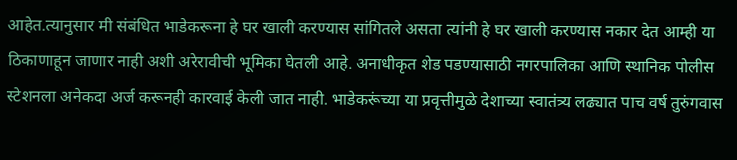आहेत.त्यानुसार मी संबंधित भाडेकरूना हे घर खाली करण्यास सांगितले असता त्यांनी हे घर खाली करण्यास नकार देत आम्ही या ठिकाणाहून जाणार नाही अशी अरेरावीची भूमिका घेतली आहे. अनाधीकृत शेड पडण्यासाठी नगरपालिका आणि स्थानिक पोलीस स्टेशनला अनेकदा अर्ज करूनही कारवाई केली जात नाही. भाडेकरूंच्या या प्रवृत्तीमुळे देशाच्या स्वातंत्र्य लढ्यात पाच वर्ष तुरुंगवास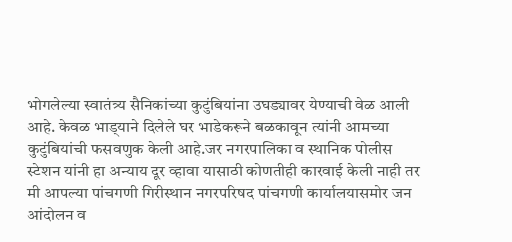भोगलेल्या स्वातंत्र्य सैनिकांच्या कुटुंबियांना उघड्यावर येण्याची वेळ आली आहे. केवळ भाड्‌याने दिलेले घर भाडेकरूने बळकावून त्यांनी आमच्या कुटुंबियांची फसवणुक केली आहे.जर नगरपालिका व स्थानिक पोलीस स्टेशन यांनी हा अन्याय दूर व्हावा यासाठी कोणतीही कारवाई केली नाही तर मी आपल्या पांचगणी गिरीस्थान नगरपरिषद पांचगणी कार्यालयासमोर जन आंदोलन व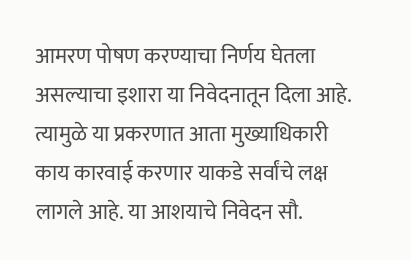आमरण पोषण करण्याचा निर्णय घेतला असल्याचा इशारा या निवेदनातून दिला आहे. त्यामुळे या प्रकरणात आता मुख्याधिकारी काय कारवाई करणार याकडे सर्वांचे लक्ष लागले आहे. या आशयाचे निवेदन सौ.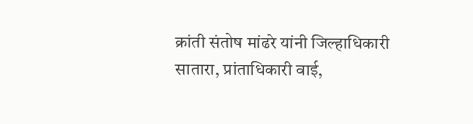क्रांती संतोष मांढरे यांनी जिल्हाधिकारी सातारा, प्रांताधिकारी वाई,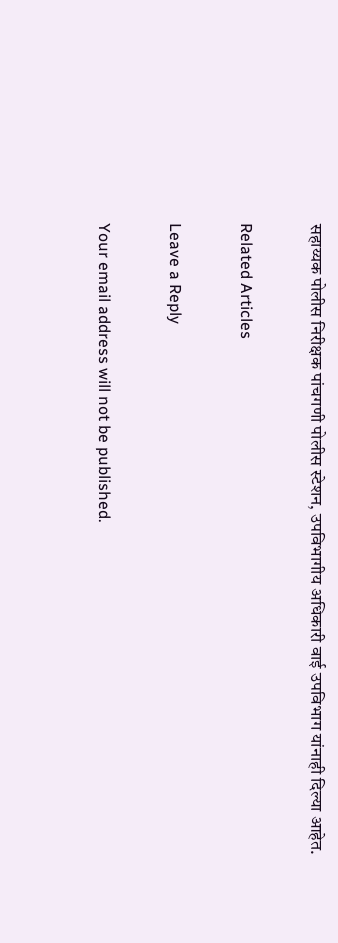सहाय्यक पोलीस निरीक्षक पांचगणी पोलीस स्टेशन, उपविभागीय अधिकारी वाई उपविभाग यांनाही दिल्या आहेत.

Related Articles

Leave a Reply

Your email address will not be published.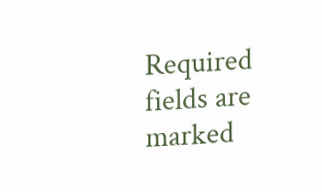Required fields are marked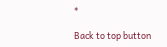*

Back to top button